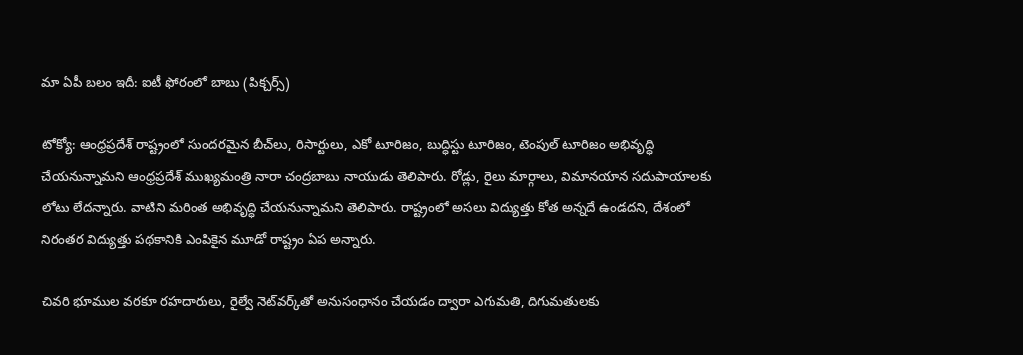మా ఏపీ బలం ఇదీ: ఐటీ ఫోరంలో బాబు (పిక్చర్స్)

టోక్యో: ఆంధ్రప్రదేశ్ రాష్ట్రంలో సుందరమైన బీచ్‌లు, రిసార్టులు, ఎకో టూరిజం, బుద్ధిస్టు టూరిజం, టెంపుల్‌ టూరిజం అభివృద్ధి చేయనున్నామని ఆంధ్రప్రదేశ్ ముఖ్యమంత్రి నారా చంద్రబాబు నాయుడు తెలిపారు. రోడ్లు, రైలు మార్గాలు, విమానయాన సదుపాయాలకు లోటు లేదన్నారు. వాటిని మరింత అభివృద్ధి చేయనున్నామని తెలిపారు. రాష్ట్రంలో అసలు విద్యుత్తు కోత అన్నదే ఉండదని, దేశంలో నిరంతర విద్యుత్తు పథకానికి ఎంపికైన మూడో రాష్ట్రం ఏప అన్నారు.

చివరి భూముల వరకూ రహదారులు, రైల్వే నెట్‌వర్క్‌తో అనుసంధానం చేయడం ద్వారా ఎగుమతి, దిగుమతులకు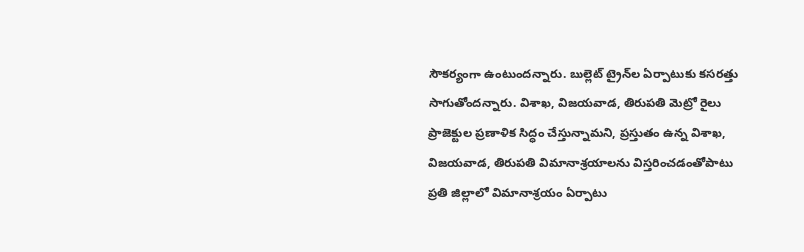సౌకర్యంగా ఉంటుందన్నారు. బుల్లెట్‌ ట్రైన్‌ల ఏర్పాటుకు కసరత్తు సాగుతోందన్నారు. విశాఖ, విజయవాడ, తిరుపతి మెట్రో రైలు ప్రాజెక్టుల ప్రణాళిక సిద్ధం చేస్తున్నామని, ప్రస్తుతం ఉన్న విశాఖ, విజయవాడ, తిరుపతి విమానాశ్రయాలను విస్తరించడంతోపాటు ప్రతి జిల్లాలో విమానాశ్రయం ఏర్పాటు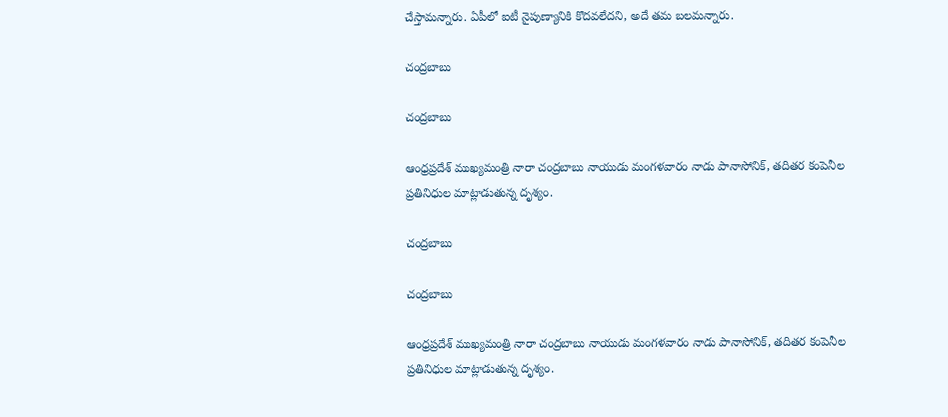చేస్తామన్నారు. ఏపీలో ఐటీ నైపుణ్యానికి కొదవలేదని, అదే తమ బలమన్నారు.

చంద్రబాబు

చంద్రబాబు

ఆంధ్రప్రదేశ్ ముఖ్యమంత్రి నారా చంద్రబాబు నాయుడు మంగళవారం నాడు పానాసోనిక్, తదితర కంపెనీల ప్రతినిధుల మాట్లాడుతున్న దృశ్యం.

చంద్రబాబు

చంద్రబాబు

ఆంధ్రప్రదేశ్ ముఖ్యమంత్రి నారా చంద్రబాబు నాయుడు మంగళవారం నాడు పానాసోనిక్, తదితర కంపెనీల ప్రతినిధుల మాట్లాడుతున్న దృశ్యం.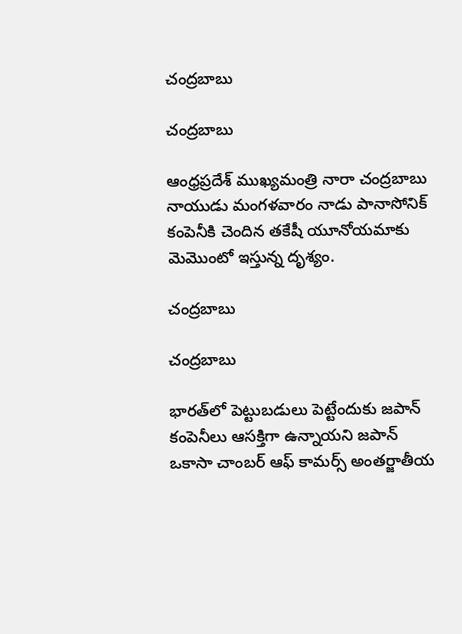చంద్రబాబు

చంద్రబాబు

ఆంధ్రప్రదేశ్ ముఖ్యమంత్రి నారా చంద్రబాబు నాయుడు మంగళవారం నాడు పానాసోనిక్ కంపెనీకి చెందిన తకేషీ యూనోయమాకు మెమొంటో ఇస్తున్న దృశ్యం.

చంద్రబాబు

చంద్రబాబు

భారత్‌లో పెట్టుబడులు పెట్టేందుకు జపాన్‌ కంపెనీలు ఆసక్తిగా ఉన్నాయని జపాన్‌ ఒకాసా చాంబర్‌ ఆఫ్‌ కామర్స్‌ అంతర్జాతీయ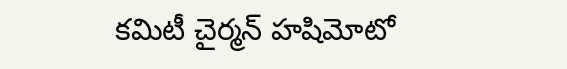కమిటీ చైర్మన్‌ హషిమోటో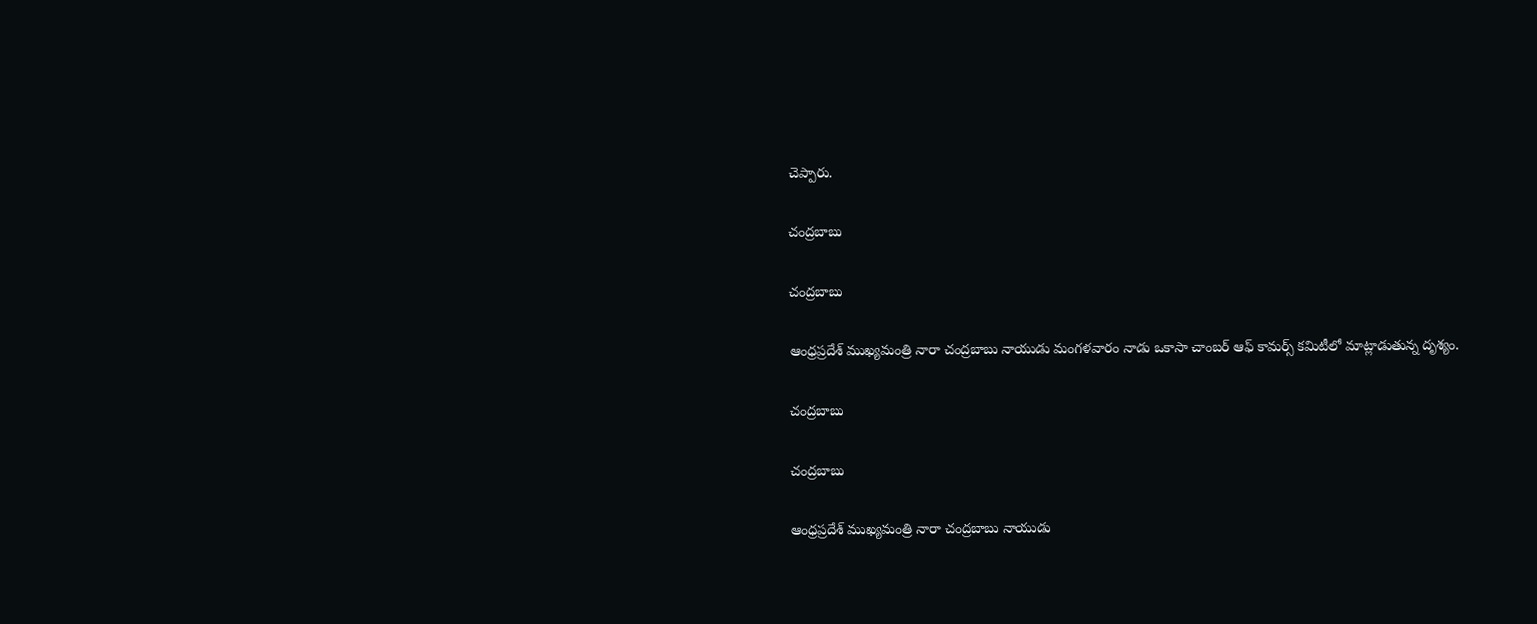చెప్పారు.

చంద్రబాబు

చంద్రబాబు

ఆంధ్రప్రదేశ్ ముఖ్యమంత్రి నారా చంద్రబాబు నాయుడు మంగళవారం నాడు ఒకాసా చాంబర్‌ ఆఫ్‌ కామర్స్‌ కమిటీలో మాట్లాడుతున్న దృశ్యం.

చంద్రబాబు

చంద్రబాబు

ఆంధ్రప్రదేశ్ ముఖ్యమంత్రి నారా చంద్రబాబు నాయుడు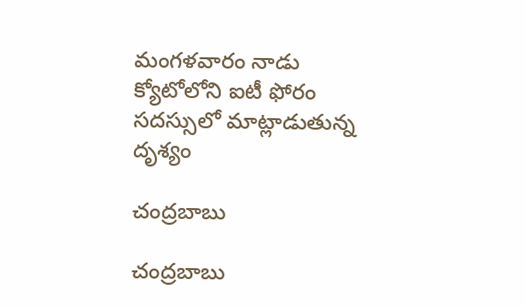మంగళవారం నాడు క్యోటోలోని ఐటీ ఫోరం సదస్సులో మాట్లాడుతున్న దృశ్యం

చంద్రబాబు

చంద్రబాబు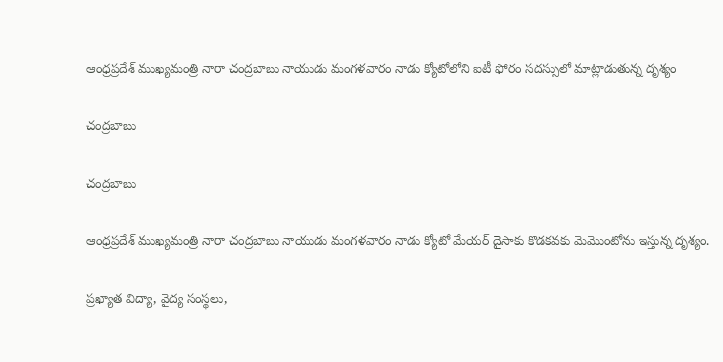ఆంధ్రప్రదేశ్ ముఖ్యమంత్రి నారా చంద్రబాబు నాయుడు మంగళవారం నాడు క్యోటోలోని ఐటీ ఫోరం సదస్సులో మాట్లాడుతున్న దృశ్యం

చంద్రబాబు

చంద్రబాబు

ఆంధ్రప్రదేశ్ ముఖ్యమంత్రి నారా చంద్రబాబు నాయుడు మంగళవారం నాడు క్యోటో మేయర్ దైసాకు కొడకవకు మెమొంటోను ఇస్తున్న దృశ్యం.

ప్రఖ్యాత విద్యా, వైద్య సంస్థలు,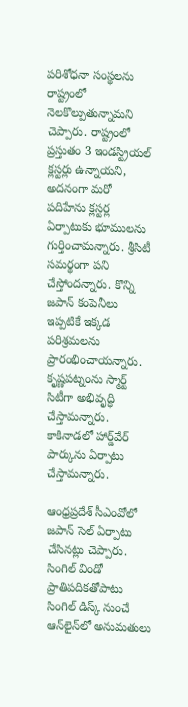పరిశోధనా సంస్థలను రాష్ట్రంలో నెలకొల్పుతున్నామని చెప్పారు. రాష్ట్రంలో ప్రస్తుతం 3 ఇండస్ట్రియల్ క్లస్టర్లు ఉన్నాయని, అదనంగా మరో పదిహేను క్లస్టర్ల ఏర్పాటుకు భూములను గుర్తించామన్నారు. శ్రీసిటీ సమర్థంగా పని చేస్తోందన్నారు. కొన్ని జపాన్‌ కంపెనీలు ఇప్పటికే ఇక్కడ పరిశ్రమలను ప్రారంభించాయన్నారు. కృష్ణపట్నంను స్మార్ట్‌ సిటీగా అభివృద్ధి చేస్తామన్నారు. కాకినాడలో హార్డ్‌వేర్‌ పార్కును ఏర్పాటు చేస్తామన్నారు.

ఆంధ్రప్రదేశ్ సీఎంవోలో జపాన్‌ సెల్‌ ఏర్పాటు చేసినట్లు చెప్పారు. సింగిల్‌ విండో ప్రాతిపదికతోపాటు సింగిల్‌ డిస్క్‌ నుంచే ఆన్‌లైన్‌లో అనుమతులు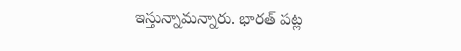ఇస్తున్నామన్నారు. భారత్‌ పట్ల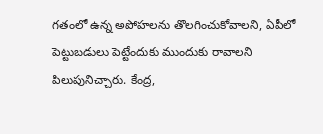గతంలో ఉన్న అపోహలను తొలగించుకోవాలని, ఏపీలో పెట్టుబడులు పెట్టేందుకు ముందుకు రావాలని పిలుపునిచ్చారు. కేంద్ర,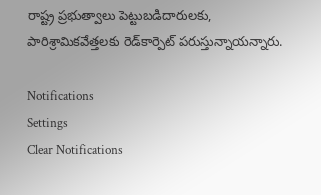రాష్ట్ర ప్రభుత్వాలు పెట్టుబడిదారులకు, పారిశ్రామికవేత్తలకు రెడ్‌కార్పెట్‌ పరుస్తున్నాయన్నారు.

Notifications
Settings
Clear Notifications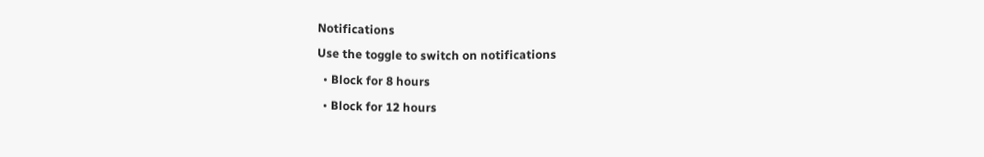Notifications
Use the toggle to switch on notifications
  • Block for 8 hours
  • Block for 12 hours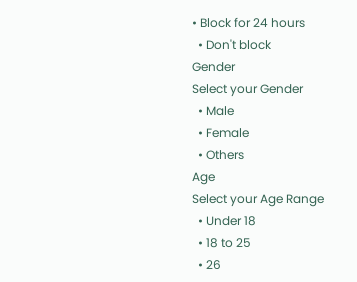• Block for 24 hours
  • Don't block
Gender
Select your Gender
  • Male
  • Female
  • Others
Age
Select your Age Range
  • Under 18
  • 18 to 25
  • 26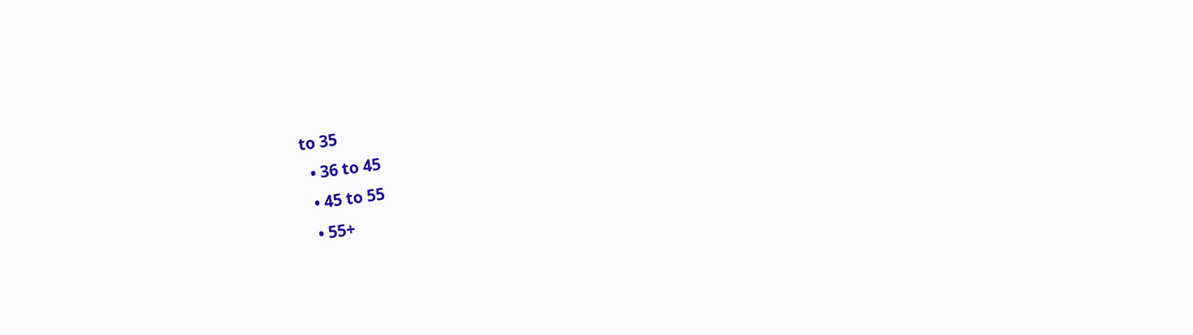to 35
  • 36 to 45
  • 45 to 55
  • 55+